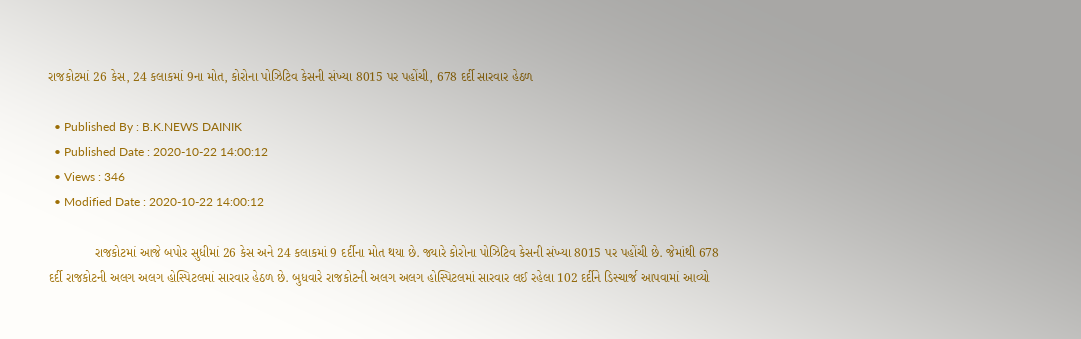રાજકોટમાં 26 કેસ, 24 કલાકમાં 9ના મોત, કોરોના પોઝિટિવ કેસની સંખ્યા 8015 પર પહોંચી, 678 દર્દી સારવાર હેઠળ

  • Published By : B.K.NEWS DAINIK
  • Published Date : 2020-10-22 14:00:12
  • Views : 346
  • Modified Date : 2020-10-22 14:00:12

             રાજકોટમાં આજે બપોર સુધીમાં 26 કેસ અને 24 કલાકમાં 9 દર્દીના મોત થયા છે. જ્યારે કોરોના પોઝિટિવ કેસની સંખ્યા 8015 પર પહોંચી છે. જેમાંથી 678 દર્દી રાજકોટની અલગ અલગ હોસ્પિટલમાં સારવાર હેઠળ છે. બુધવારે રાજકોટની અલગ અલગ હોસ્પિટલમાં સારવાર લઈ રહેલા 102 દર્દીને ડિસ્ચાર્જ આપવામાં આવ્યો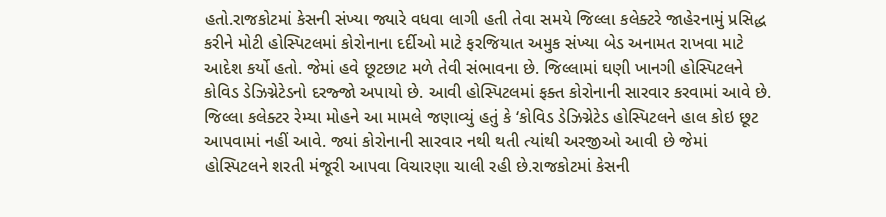હતો.રાજકોટમાં કેસની સંખ્યા જ્યારે વધવા લાગી હતી તેવા સમયે જિલ્લા કલેક્ટરે જાહેરનામું પ્રસિદ્ધ કરીને મોટી હોસ્પિટલમાં કોરોનાના દર્દીઓ માટે ફરજિયાત અમુક સંખ્યા બેડ અનામત રાખવા માટે આદેશ કર્યો હતો. જેમાં હવે છૂટછાટ મળે તેવી સંભાવના છે. જિલ્લામાં ઘણી ખાનગી હોસ્પિટલને કોવિડ ડેઝિગ્નેટેડનો દરજ્જો અપાયો છે. આવી હોસ્પિટલમાં ફક્ત કોરોનાની સારવાર કરવામાં આવે છે. જિલ્લા કલેક્ટર રેમ્યા મોહને આ મામલે જણાવ્યું હતું કે ‘કોવિડ ડેઝિગ્નેટેડ હોસ્પિટલને હાલ કોઇ છૂટ આપવામાં નહીં આવે. જ્યાં કોરોનાની સારવાર નથી થતી ત્યાંથી અરજીઓ આવી છે જેમાં હોસ્પિટલને શરતી મંજૂરી આપવા વિચારણા ચાલી રહી છે.રાજકોટમાં કેસની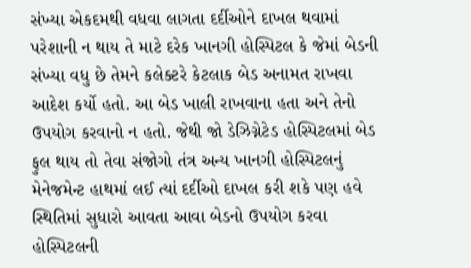સંખ્યા એકદમથી વધવા લાગતા દર્દીઓને દાખલ થવામાં પરેશાની ન થાય તે માટે દરેક ખાનગી હોસ્પિટલ કે જેમાં બેડની સંખ્યા વધુ છે તેમને કલેક્ટરે કેટલાક બેડ અનામત રાખવા આદેશ કર્યો હતો. આ બેડ ખાલી રાખવાના હતા અને તેનો ઉપયોગ કરવાનો ન હતો. જેથી જો ડેઝિગ્નેટેડ હોસ્પિટલમાં બેડ ફુલ થાય તો તેવા સંજોગો તંત્ર અન્ય ખાનગી હોસ્પિટલનું મેનેજમેન્ટ હાથમાં લઈ ત્યાં દર્દીઓ દાખલ કરી શકે પણ હવે સ્થિતિમાં સુધારો આવતા આવા બેડનો ઉપયોગ કરવા હોસ્પિટલની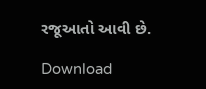રજૂઆતો આવી છે.

Download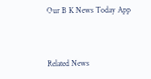Our B K News Today App



Related News